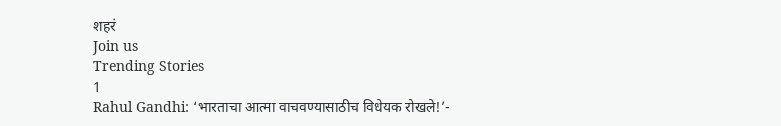शहरं
Join us
Trending Stories
1
Rahul Gandhi: ‘भारताचा आत्मा वाचवण्यासाठीच विधेयक रोखले!’-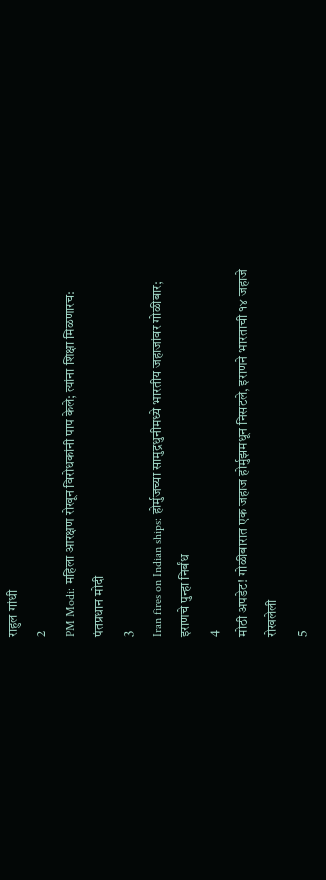राहुल गांधी
2
PM Modi: महिला आरक्षण रोखून विरोधकांनी पाप केले; त्यांना शिक्षा मिळणारच: पंतप्रधान मोदी
3
Iran fires on Indian ships: होर्मुजच्या सामुद्रधुनीमध्ये भारतीय जहाजांवर गोळीबार; इराणचे पुन्हा निर्बंध
4
मोठी अपडेट! गोळीबारात एक जहाज होर्मुझमधून निसटले, इराणने भारताची १४ जहाजे रोखलेली
5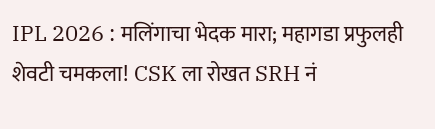IPL 2026 : मलिंगाचा भेदक मारा; महागडा प्रफुलही शेवटी चमकला! CSK ला रोखत SRH नं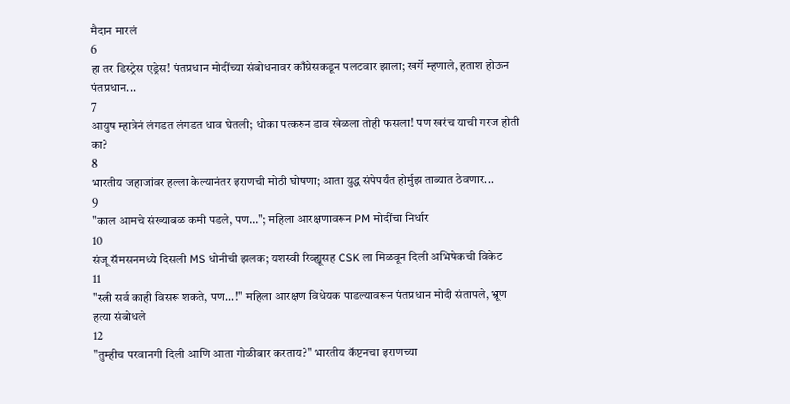मैदान मारलं
6
हा तर डिस्ट्रेस एड्रेस! पंतप्रधान मोदींच्या संबोधनावर काँग्रेसकडून पलटवार झाला; खर्गे म्हणाले, हताश होऊन पंतप्रधान...
7
आयुष म्हात्रेनं लंगडत लंगडत धाव घेतली; धोका पत्करुन डाव खेळला तोही फसला! पण खरंच याची गरज होती का?
8
भारतीय जहाजांवर हल्ला केल्यानंतर इराणची मोठी घोषणा; आता युद्ध संपेपर्यंत होर्मुझ ताब्यात ठेवणार...
9
"काल आमचे संख्याबळ कमी पडले, पण..."; महिला आरक्षणावरून PM मोदींचा निर्धार
10
संजू सॅमसनमध्ये दिसली MS धोनीची झलक; यशस्वी रिव्ह्यूसह CSK ला मिळवून दिली अभिषेकची विकेट
11
"स्त्री सर्व काही विसरू शकते, पण...!" महिला आरक्षण विधेयक पाडल्यावरून पंतप्रधान मोदी संतापले, भ्रूण हत्या संबोधले
12
"तुम्हीच परवानगी दिली आणि आता गोळीबार करताय?" भारतीय कॅप्टनचा इराणच्या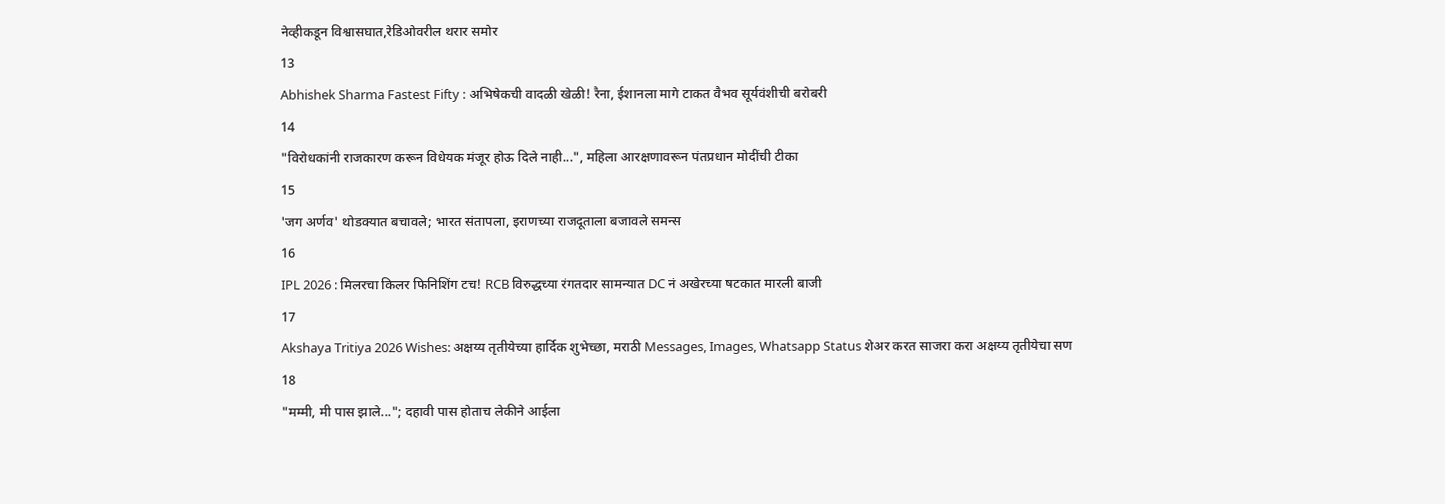नेव्हीकडून विश्वासघात,रेडिओवरील थरार समोर
13
Abhishek Sharma Fastest Fifty : अभिषेकची वादळी खेळी! रैना, ईशानला मागे टाकत वैभव सूर्यवंशीची बरोबरी
14
"विरोधकांनी राजकारण करून विधेयक मंजूर होऊ दिले नाही...", महिला आरक्षणावरून पंतप्रधान मोदींची टीका
15
'जग अर्णव' थोडक्यात बचावले; भारत संतापला, इराणच्या राजदूताला बजावले समन्स
16
IPL 2026 : मिलरचा किलर फिनिशिंग टच! RCB विरुद्धच्या रंगतदार सामन्यात DC नं अखेरच्या षटकात मारली बाजी
17
Akshaya Tritiya 2026 Wishes: अक्षय्य तृतीयेच्या हार्दिक शुभेच्छा, मराठी Messages, Images, Whatsapp Status शेअर करत साजरा करा अक्षय्य तृतीयेचा सण
18
"मम्मी, मी पास झाले..."; दहावी पास होताच लेकीने आईला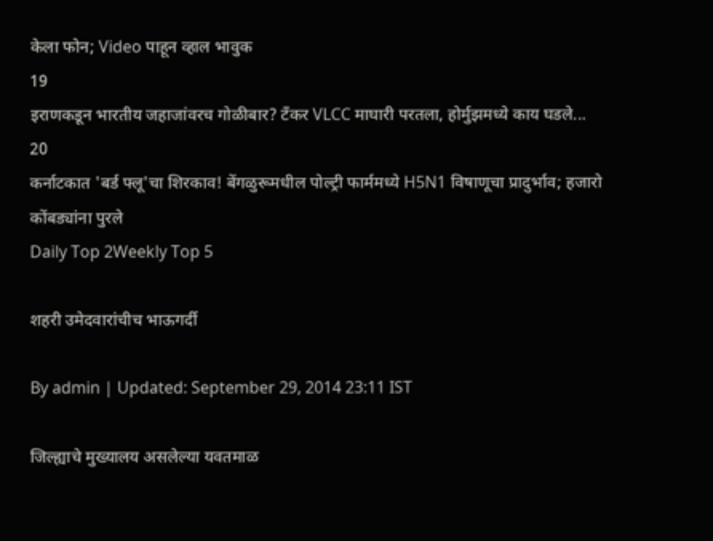केला फोन; Video पाहून व्हाल भावुक
19
इराणकडून भारतीय जहाजांवरच गोळीबार? टँकर VLCC माघारी परतला, होर्मुझमध्ये काय घडले...
20
कर्नाटकात 'बर्ड फ्लू'चा शिरकाव! बेंगळुरूमधील पोल्ट्री फार्ममध्ये H5N1 विषाणूचा प्रादुर्भाव; हजारो कोंबड्यांना पुरले
Daily Top 2Weekly Top 5

शहरी उमेदवारांचीच भाऊगर्दी

By admin | Updated: September 29, 2014 23:11 IST

जिल्ह्याचे मुख्यालय असलेल्या यवतमाळ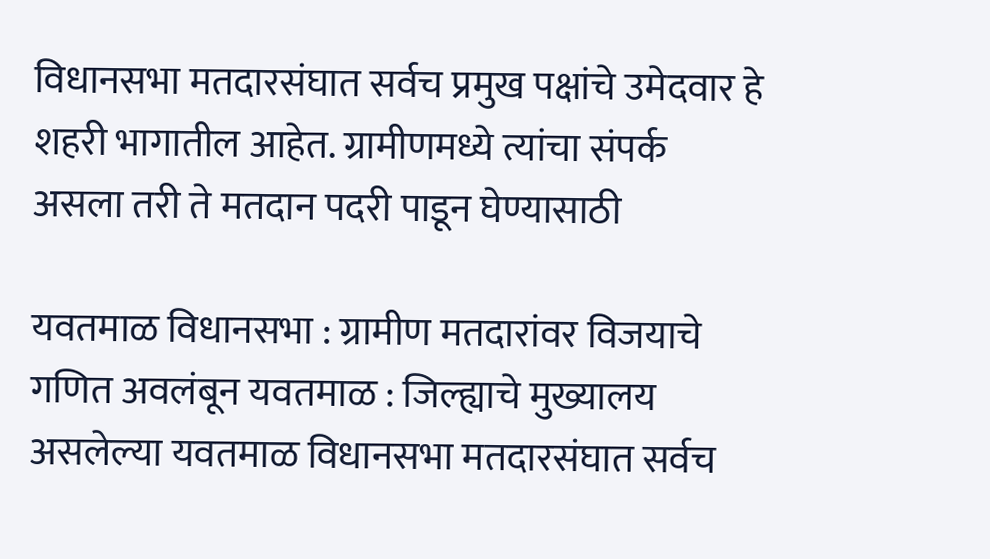विधानसभा मतदारसंघात सर्वच प्रमुख पक्षांचे उमेदवार हे शहरी भागातील आहेत. ग्रामीणमध्ये त्यांचा संपर्क असला तरी ते मतदान पदरी पाडून घेण्यासाठी

यवतमाळ विधानसभा : ग्रामीण मतदारांवर विजयाचे गणित अवलंबून यवतमाळ : जिल्ह्याचे मुख्यालय असलेल्या यवतमाळ विधानसभा मतदारसंघात सर्वच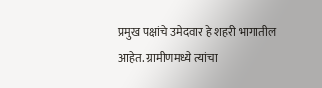प्रमुख पक्षांचे उमेदवार हे शहरी भागातील आहेत. ग्रामीणमध्ये त्यांचा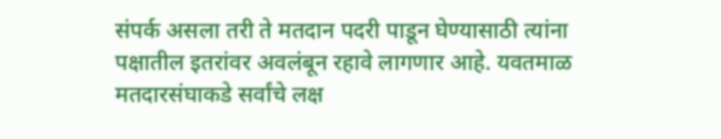संपर्क असला तरी ते मतदान पदरी पाडून घेण्यासाठी त्यांना पक्षातील इतरांवर अवलंबून रहावे लागणार आहे. यवतमाळ मतदारसंघाकडे सर्वांचे लक्ष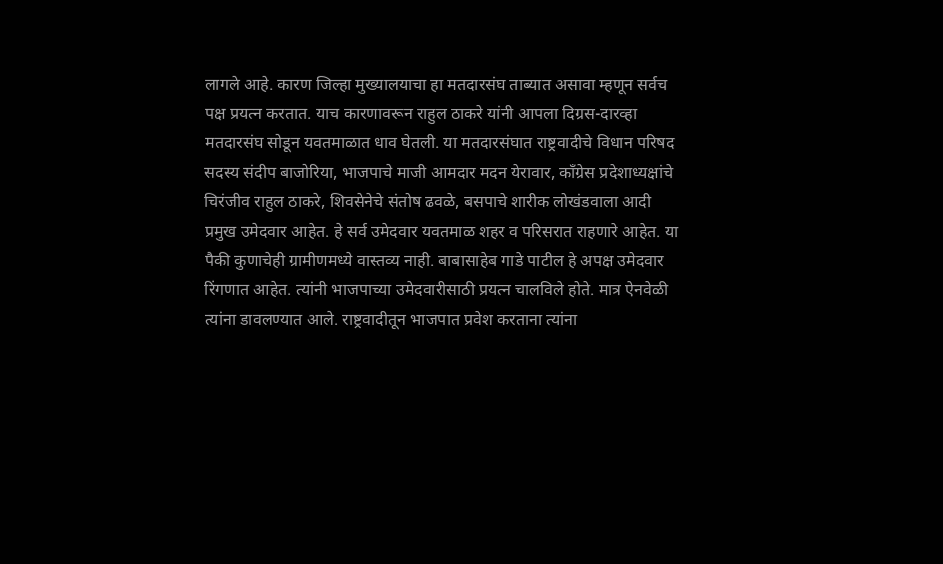लागले आहे. कारण जिल्हा मुख्यालयाचा हा मतदारसंघ ताब्यात असावा म्हणून सर्वच पक्ष प्रयत्न करतात. याच कारणावरून राहुल ठाकरे यांनी आपला दिग्रस-दारव्हा मतदारसंघ सोडून यवतमाळात धाव घेतली. या मतदारसंघात राष्ट्रवादीचे विधान परिषद सदस्य संदीप बाजोरिया, भाजपाचे माजी आमदार मदन येरावार, काँग्रेस प्रदेशाध्यक्षांचे चिरंजीव राहुल ठाकरे, शिवसेनेचे संतोष ढवळे, बसपाचे शारीक लोखंडवाला आदी प्रमुख उमेदवार आहेत. हे सर्व उमेदवार यवतमाळ शहर व परिसरात राहणारे आहेत. या पैकी कुणाचेही ग्रामीणमध्ये वास्तव्य नाही. बाबासाहेब गाडे पाटील हे अपक्ष उमेदवार रिंगणात आहेत. त्यांनी भाजपाच्या उमेदवारीसाठी प्रयत्न चालविले होते. मात्र ऐनवेळी त्यांना डावलण्यात आले. राष्ट्रवादीतून भाजपात प्रवेश करताना त्यांना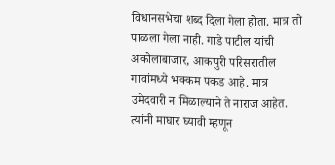विधानसभेचा शब्द दिला गेला होता. मात्र तो पाळला गेला नाही. गाडे पाटील यांची अकोलाबाजार, आकपुरी परिसरातील गावांमध्ये भक्कम पकड आहे. मात्र उमेदवारी न मिळाल्याने ते नाराज आहेत. त्यांनी माघार घ्यावी म्हणून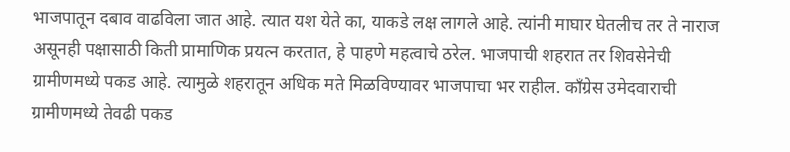भाजपातून दबाव वाढविला जात आहे. त्यात यश येते का, याकडे लक्ष लागले आहे. त्यांनी माघार घेतलीच तर ते नाराज असूनही पक्षासाठी किती प्रामाणिक प्रयत्न करतात, हे पाहणे महत्वाचे ठरेल. भाजपाची शहरात तर शिवसेनेची ग्रामीणमध्ये पकड आहे. त्यामुळे शहरातून अधिक मते मिळविण्यावर भाजपाचा भर राहील. काँग्रेस उमेदवाराची ग्रामीणमध्ये तेवढी पकड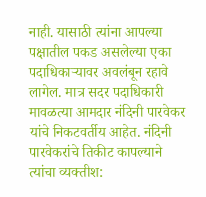नाही. यासाठी त्यांना आपल्या पक्षातील पकड असलेल्या एका पदाधिकाऱ्यावर अवलंबून रहावे लागेल. मात्र सदर पदाधिकारी मावळत्या आमदार नंदिनी पारवेकर यांचे निकटवर्तीय आहेत. नंदिनी पारवेकरांचे तिकीट कापल्याने त्यांचा व्यक्तीश: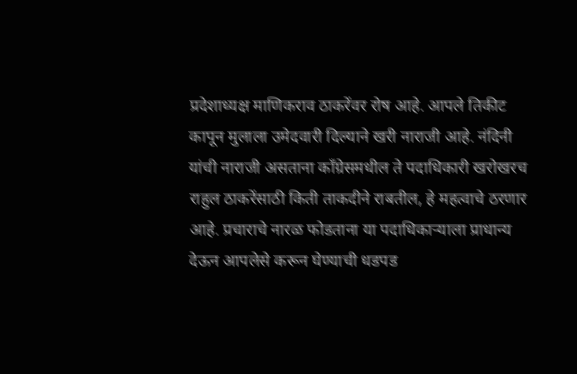प्रदेशाध्यक्ष माणिकराव ठाकरेंवर रोष आहे. आपले तिकीट कापून मुलाला उमेदवारी दिल्याने खरी नाराजी आहे. नंदिनी यांची नाराजी असताना काँग्रेसमधील ते पदाधिकारी खरोखरच राहुल ठाकरेंसाठी किती ताकदीने राबतील, हे महत्वाचे ठरणार आहे. प्रचाराचे नारळ फोडताना या पदाधिकाऱ्याला प्राधान्य देऊन आपलेसे करून घेण्याची धडपड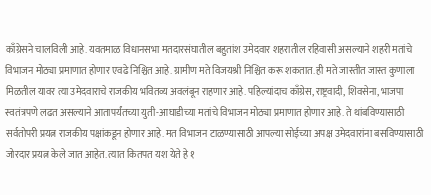काँग्रेसने चालविली आहे. यवतमाळ विधानसभा मतदारसंघातील बहुतांश उमेदवार शहरातील रहिवासी असल्याने शहरी मतांचे विभाजन मोठ्या प्रमाणात होणार एवढे निश्चित आहे. ग्रामीण मते विजयश्री निश्चित करू शकतात. ही मते जास्तीत जास्त कुणाला मिळतील यावर त्या उमेदवाराचे राजकीय भवितव्य अवलंबून राहणार आहे. पहिल्यांदाच काँग्रेस, राष्ट्रवादी, शिवसेना, भाजपा स्वतंत्रपणे लढत असल्याने आतापर्यंतच्या युती-आघाडीच्या मतांचे विभाजन मोठ्या प्रमाणात होणार आहे. ते थांबविण्यासाठी सर्वतोपरी प्रयत्न राजकीय पक्षांकडून होणार आहे. मत विभाजन टाळण्यासाठी आपल्या सोईच्या अपक्ष उमेदवारांना बसविण्यासाठी जोरदार प्रयत्न केले जात आहेत. त्यात कितपत यश येते हे १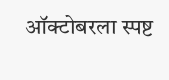ऑक्टोबरला स्पष्ट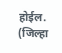होईल. (जिल्हा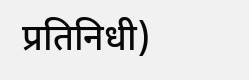प्रतिनिधी)